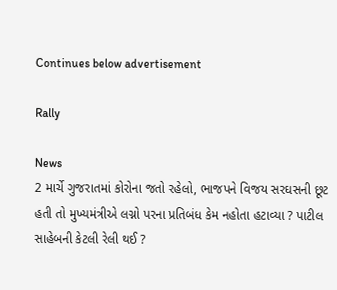Continues below advertisement

Rally

News
2 માર્ચે ગુજરાતમાં કોરોના જતો રહેલો, ભાજપને વિજય સરઘસની છૂટ હતી તો મુખ્યમંત્રીએ લગ્નો પરના પ્રતિબંધ કેમ નહોતા હટાવ્યા ? પાટીલ સાહેબની કેટલી રેલી થઈ ?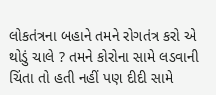લોકતંત્રના બહાને તમને રોગતંત્ર કરો એ થોડું ચાલે ? તમને કોરોના સામે લડવાની ચિંતા તો હતી નહીં પણ દીદી સામે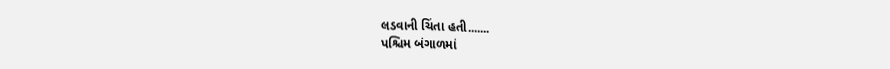લડવાની ચિંતા હતી.......
પશ્ચિમ બંગાળમાં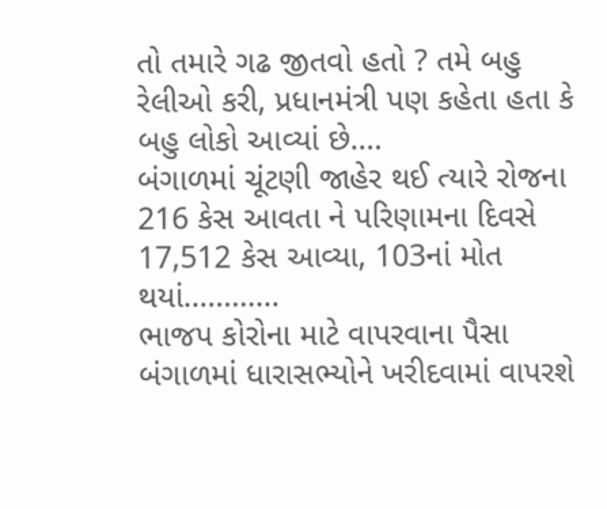તો તમારે ગઢ જીતવો હતો ? તમે બહુ રેલીઓ કરી, પ્રધાનમંત્રી પણ કહેતા હતા કે બહુ લોકો આવ્યાં છે....
બંગાળમાં ચૂંટણી જાહેર થઈ ત્યારે રોજના 216 કેસ આવતા ને પરિણામના દિવસે 17,512 કેસ આવ્યા, 103નાં મોત થયાં............
ભાજપ કોરોના માટે વાપરવાના પૈસા બંગાળમાં ધારાસભ્યોને ખરીદવામાં વાપરશે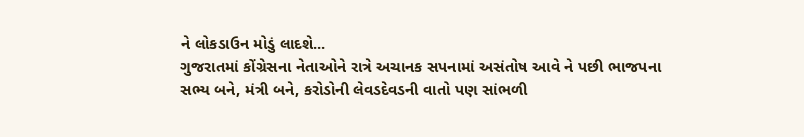ને લોકડાઉન મોડું લાદશે...
ગુજરાતમાં કોંગ્રેસના નેતાઓને રાત્રે અચાનક સપનામાં અસંતોષ આવે ને પછી ભાજપના સભ્ય બને, મંત્રી બને, કરોડોની લેવડદેવડની વાતો પણ સાંભળી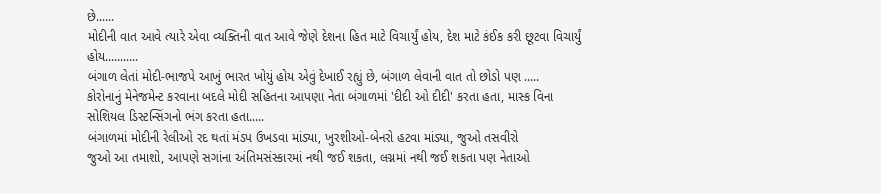છે......
મોદીની વાત આવે ત્યારે એવા વ્યક્તિની વાત આવે જેણે દેશના હિત માટે વિચાર્યું હોય, દેશ માટે કંઈક કરી છૂટવા વિચાર્યું હોય...........
બંગાળ લેતાં મોદી-ભાજપે આખું ભારત ખોયું હોય એવું દેખાઈ રહ્યું છે, બંગાળ લેવાની વાત તો છોડો પણ .....
કોરોનાનું મેનેજમેન્ટ કરવાના બદલે મોદી સહિતના આપણા નેતા બંગાળમાં 'દીદી ઓ દીદી' કરતા હતા, માસ્ક વિના સોશિયલ ડિસ્ટન્સિંગનો ભંગ કરતા હતા.....
બંગાળમાં મોદીની રેલીઓ રદ થતાં મંડપ ઉખડવા માંડ્યા, ખુરશીઓ-બેનરો હટવા માંડ્યા, જુઓ તસવીરો
જુઓ આ તમાશો, આપણે સગાંના અંતિમસંસ્કારમાં નથી જઈ શકતા, લગ્નમાં નથી જઈ શકતા પણ નેતાઓ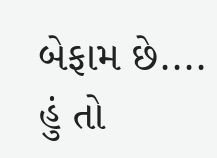બેફામ છે....
હું તો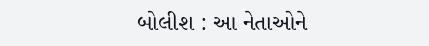બોલીશ : આ નેતાઓને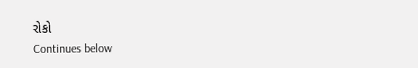રોકો
Continues below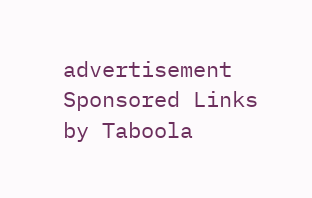advertisement
Sponsored Links by Taboola